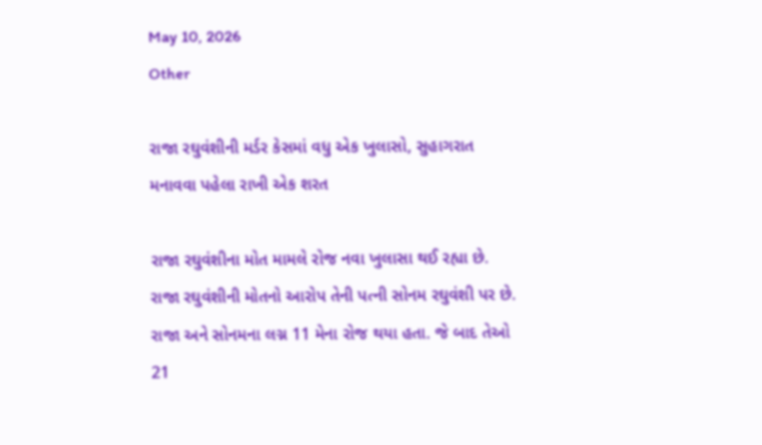May 10, 2026
Other

રાજા રઘુવંશીની મર્ડર કેસમાં વધુ એક ખુલાસો, સુહાગરાત મનાવવા પહેલા રાખી એક શરત

રાજા રઘુવંશીના મોત મામલે રોજ નવા ખુલાસા થઈ રહ્યા છે. રાજા રઘુવંશીની મોતનો આરોપ તેની પત્ની સોનમ રઘુવંશી પર છે. રાજા અને સોનમના લગ્ન 11 મેના રોજ થયા હતા. જે બાદ તેઓ 21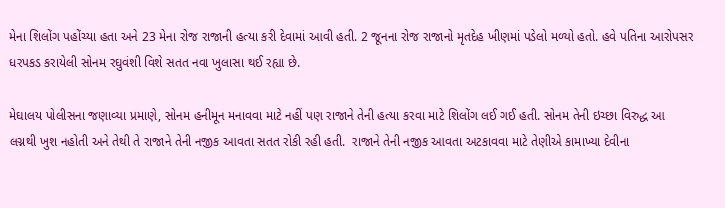મેના શિલોંગ પહોંચ્યા હતા અને 23 મેના રોજ રાજાની હત્યા કરી દેવામાં આવી હતી. 2 જૂનના રોજ રાજાનો મૃતદેહ ખીણમાં પડેલો મળ્યો હતો. હવે પતિના આરોપસર ધરપકડ કરાયેલી સોનમ રઘુવંશી વિશે સતત નવા ખુલાસા થઈ રહ્યા છે.

મેઘાલય પોલીસના જણાવ્યા પ્રમાણે, સોનમ હનીમૂન મનાવવા માટે નહીં પણ રાજાને તેની હત્યા કરવા માટે શિલોંગ લઈ ગઈ હતી. સોનમ તેની ઇચ્છા વિરુદ્ધ આ લગ્નથી ખુશ નહોતી અને તેથી તે રાજાને તેની નજીક આવતા સતત રોકી રહી હતી.  રાજાને તેની નજીક આવતા અટકાવવા માટે તેણીએ કામાખ્યા દેવીના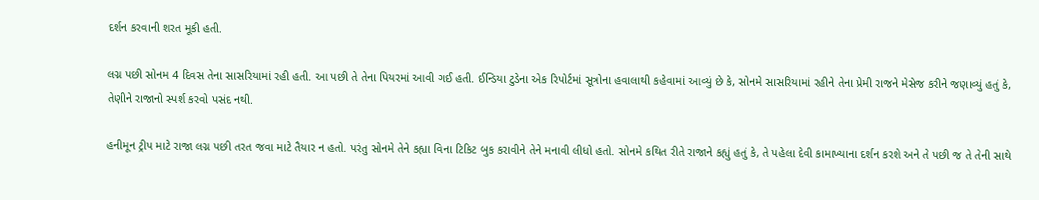દર્શન કરવાની શરત મૂકી હતી.

લગ્ન પછી સોનમ 4 દિવસ તેના સાસરિયામાં રહી હતી. આ પછી તે તેના પિયરમાં આવી ગઈ હતી. ઈન્ડિયા ટુડેના એક રિપોર્ટમાં સૂત્રોના હવાલાથી કહેવામાં આવ્યું છે કે, સોનમે સાસરિયામાં રહીને તેના પ્રેમી રાજને મેસેજ કરીને જણાવ્યું હતું કે, તેણીને રાજાનો સ્પર્શ કરવો પસંદ નથી.

હનીમૂન ટ્રીપ માટે રાજા લગ્ન પછી તરત જવા માટે તૈયાર ન હતો. પરંતુ સોનમે તેને કહ્યા વિના ટિકિટ બુક કરાવીને તેને મનાવી લીધો હતો. સોનમે કથિત રીતે રાજાને કહ્યું હતું કે, તે પહેલા દેવી કામાખ્યાના દર્શન કરશે અને તે પછી જ તે તેની સાથે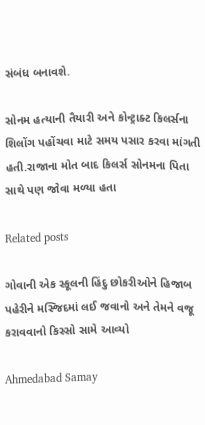સંબંધ બનાવશે.

સોનમ હત્યાની તૈયારી અને કોન્ટ્રાક્ટ કિલર્સના શિલોંગ પહોંચવા માટે સમય પસાર કરવા માંગતી હતી.રાજાના મોત બાદ કિલર્સ સોનમના પિતા સાથે પણ જોવા મળ્યા હતા

Related posts

ગોવાની એક સ્‍કૂલની હિંદુ છોકરીઓને હિજાબ પહેરીને મસ્‍જિદમાં લઈ જવાનો અને તેમને વજૂ કરાવવાનો કિસ્‍સો સામે આવ્‍યો

Ahmedabad Samay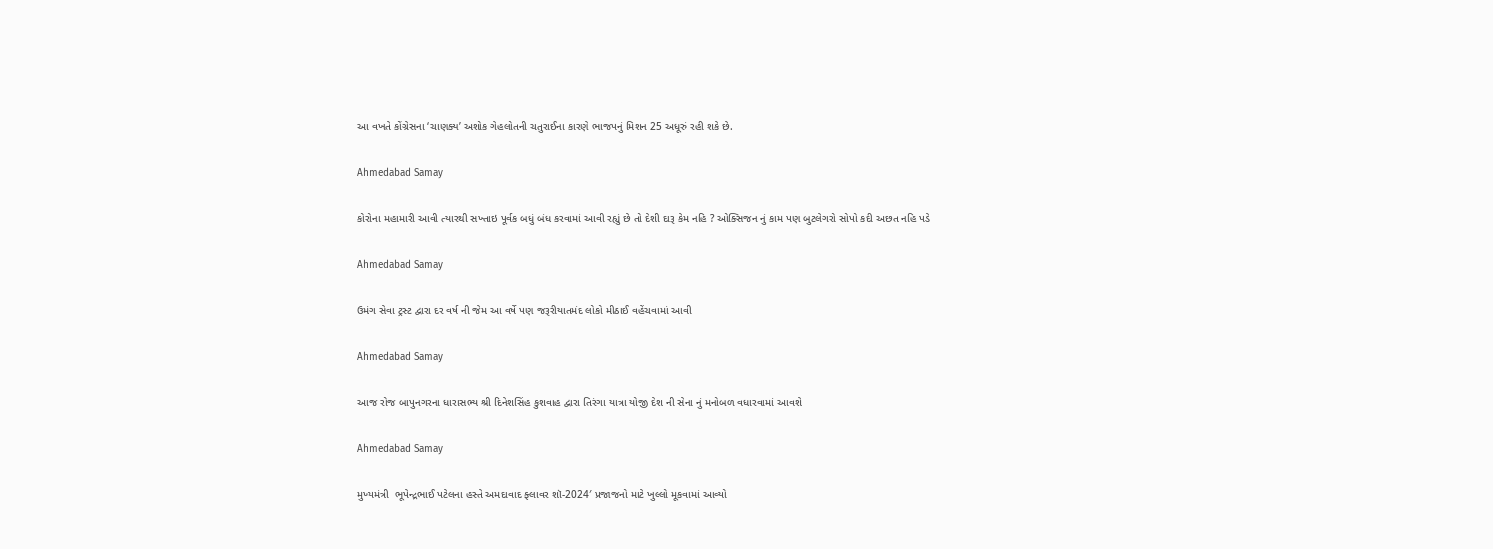આ વખતે કોંગ્રેસના ‘ચાણક્ય’ અશોક ગેહલોતની ચતુરાઈના કારણે ભાજપનું મિશન 25 અધૂરું રહી શકે છે.

Ahmedabad Samay

કોરોના મહામારી આવી ત્યારથી સખ્તાઇ પૂર્વક બધું બંધ કરવામાં આવી રહ્યું છે તો દેશી દારૂ કેમ નહિ ? ઓક્સિજન નું કામ પણ બુટલેગરો સોપો કદી અછત નહિ પડે

Ahmedabad Samay

ઉમંગ સેવા ટ્રસ્ટ દ્વારા દર વર્ષ ની જેમ આ વર્ષે પણ જરૂરીયાતમંદ લોકો મીઠાઈ વહેંચવામાં આવી

Ahmedabad Samay

આજ રોજ બાપુનગરના ધારાસભ્ય શ્રી દિનેશસિંહ કુશવાહ દ્વારા તિરંગા યાત્રા યોજી દેશ ની સેના નું મનોબળ વધારવામાં આવશે

Ahmedabad Samay

મુખ્યમંત્રી  ભૂપેન્દ્રભાઈ પટેલના હસ્તે અમદાવાદ ફ્લાવર શૉ-2024′ પ્રજાજનો માટે ખુલ્લો મૂકવામાં આવ્યો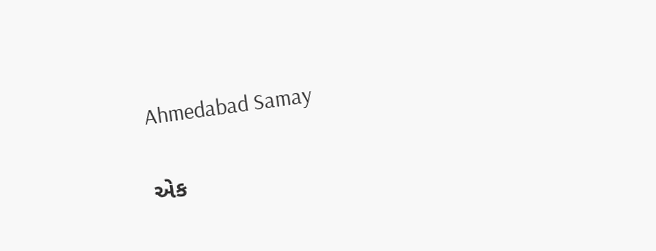Ahmedabad Samay

એક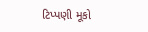ટિપ્પણી મૂકો